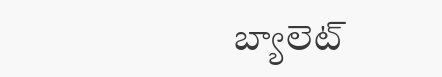బ్యాలెట్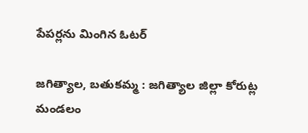పేపర్లను మింగిన ఓటర్

జగిత్యాల, బతుకమ్మ : జగిత్యాల జిల్లా కోరుట్ల మండలం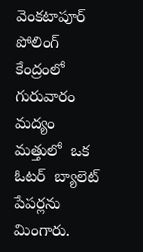వెంకటాపూర్ పోలింగ్ కేంద్రంలో గురువారం మద్యం మత్తులో  ఒక ఓటర్  బ్యాలెట్ పేపర్లను మింగారు.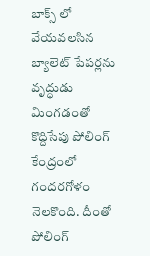బాక్స్ లో వేయవలసిన బ్యాలెట్ పేపర్లను వృద్ధుడు మింగడంతో కొద్దిసేపు పోలింగ్ కేంద్రంలో గందరగోళం నెలకొంది. దీంతో పోలింగ్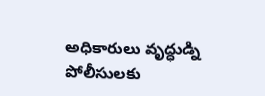అధికారులు వృద్ధుడ్ని పోలీసులకు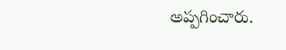అప్పగించారు.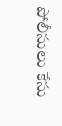పోలీసులు కేసు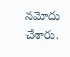నమోదు చేశారు.